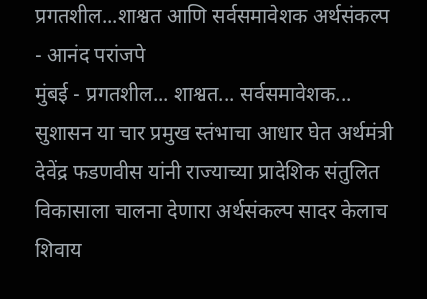प्रगतशील...शाश्वत आणि सर्वसमावेशक अर्थसंकल्प - आनंद परांजपे
मुंबई - प्रगतशील... शाश्वत... सर्वसमावेशक... सुशासन या चार प्रमुख स्तंभाचा आधार घेत अर्थमंत्री देवेंद्र फडणवीस यांनी राज्याच्या प्रादेशिक संतुलित विकासाला चालना देणारा अर्थसंकल्प सादर केलाच शिवाय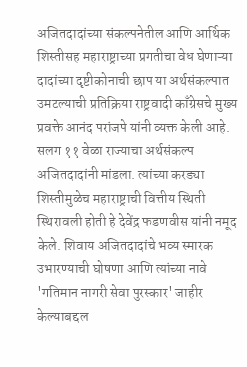अजितदादांच्या संकल्पनेतील आणि आर्थिक शिस्तीसह महाराष्ट्राच्या प्रगतीचा वेध घेणाऱ्या दादांच्या दृष्टीकोनाची छाप या अर्थसंकल्पात उमटल्याची प्रतिक्रिया राष्ट्रवादी काँग्रेसचे मुख्य प्रवक्ते आनंद परांजपे यांनी व्यक्त केली आहे.
सलग ११ वेळा राज्याचा अर्थसंकल्प अजितदादांनी मांडला. त्यांच्या करड्या शिस्तीमुळेच महाराष्ट्राची वित्तीय स्थिती स्थिरावली होती हे देवेंद्र फडणवीस यांनी नमूद केले. शिवाय अजितदादांचे भव्य स्मारक उभारण्याची घोषणा आणि त्यांच्या नावे 'गतिमान नागरी सेवा पुरस्कार' जाहीर केल्याबद्दल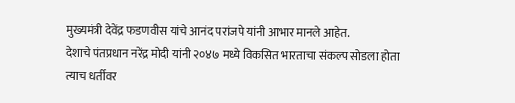मुख्यमंत्री देवेंद्र फडणवीस यांचे आनंद परांजपे यांनी आभार मानले आहेत.
देशाचे पंतप्रधान नरेंद्र मोदी यांनी २०४७ मध्ये विकसित भारताचा संकल्प सोडला होता त्याच धर्तीवर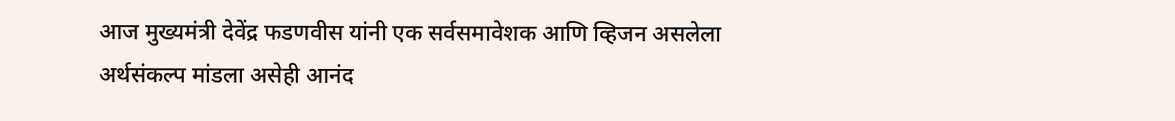आज मुख्यमंत्री देवेंद्र फडणवीस यांनी एक सर्वसमावेशक आणि व्हिजन असलेला अर्थसंकल्प मांडला असेही आनंद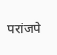परांजपे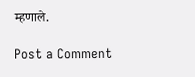म्हणाले.

Post a Comment